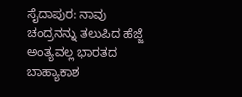ಸೈದಾಪುರ: ನಾವು ಚಂದ್ರನನ್ನು ತಲುಪಿದ ಹೆಜ್ಜೆ ಅಂತ್ಯವಲ್ಲ ಭಾರತದ ಬಾಹ್ಯಾಕಾಶ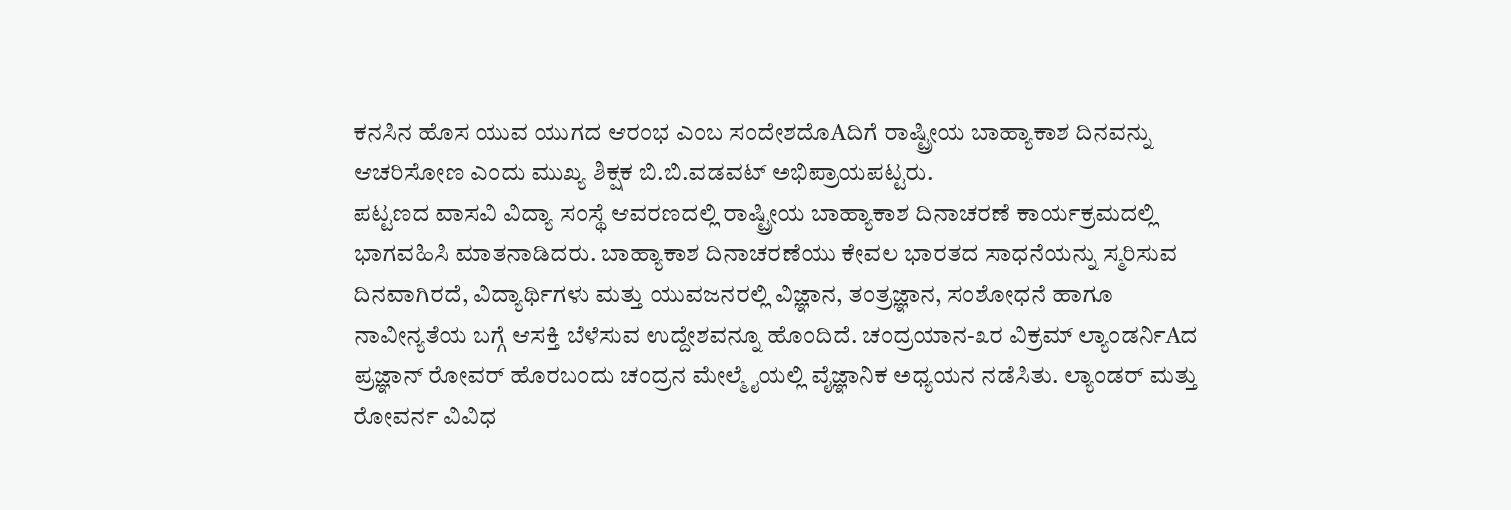ಕನಸಿನ ಹೊಸ ಯುವ ಯುಗದ ಆರಂಭ ಎಂಬ ಸಂದೇಶದೊAದಿಗೆ ರಾಷ್ಟ್ರೀಯ ಬಾಹ್ಯಾಕಾಶ ದಿನವನ್ನು ಆಚರಿಸೋಣ ಎಂದು ಮುಖ್ಯ ಶಿಕ್ಷಕ ಬಿ.ಬಿ.ವಡವಟ್ ಅಭಿಪ್ರಾಯಪಟ್ಟರು.
ಪಟ್ಟಣದ ವಾಸವಿ ವಿದ್ಯಾ ಸಂಸ್ಥೆ ಆವರಣದಲ್ಲಿ ರಾಷ್ಟ್ರೀಯ ಬಾಹ್ಯಾಕಾಶ ದಿನಾಚರಣೆ ಕಾರ್ಯಕ್ರಮದಲ್ಲಿ ಭಾಗವಹಿಸಿ ಮಾತನಾಡಿದರು. ಬಾಹ್ಯಾಕಾಶ ದಿನಾಚರಣೆಯು ಕೇವಲ ಭಾರತದ ಸಾಧನೆಯನ್ನು ಸ್ಮರಿಸುವ ದಿನವಾಗಿರದೆ, ವಿದ್ಯಾರ್ಥಿಗಳು ಮತ್ತು ಯುವಜನರಲ್ಲಿ ವಿಜ್ಞಾನ, ತಂತ್ರಜ್ಞಾನ, ಸಂಶೋಧನೆ ಹಾಗೂ ನಾವೀನ್ಯತೆಯ ಬಗ್ಗೆ ಆಸಕ್ತಿ ಬೆಳೆಸುವ ಉದ್ದೇಶವನ್ನೂ ಹೊಂದಿದೆ. ಚಂದ್ರಯಾನ-೩ರ ವಿಕ್ರಮ್ ಲ್ಯಾಂಡರ್ನಿAದ ಪ್ರಜ್ಞಾನ್ ರೋವರ್ ಹೊರಬಂದು ಚಂದ್ರನ ಮೇಲ್ಮೈಯಲ್ಲಿ ವೈಜ್ಞಾನಿಕ ಅಧ್ಯಯನ ನಡೆಸಿತು. ಲ್ಯಾಂಡರ್ ಮತ್ತು ರೋವರ್ನ ವಿವಿಧ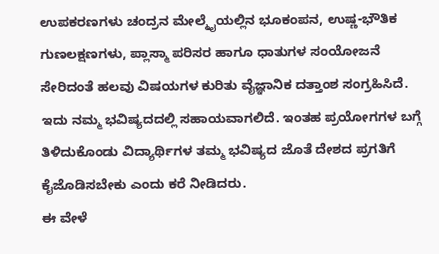ಉಪಕರಣಗಳು ಚಂದ್ರನ ಮೇಲ್ಮೈಯಲ್ಲಿನ ಭೂಕಂಪನ, ಉಷ್ಣ-ಭೌತಿಕ ಗುಣಲಕ್ಷಣಗಳು, ಪ್ಲಾಸ್ಮಾ ಪರಿಸರ ಹಾಗೂ ಧಾತುಗಳ ಸಂಯೋಜನೆ ಸೇರಿದಂತೆ ಹಲವು ವಿಷಯಗಳ ಕುರಿತು ವೈಜ್ಞಾನಿಕ ದತ್ತಾಂಶ ಸಂಗ್ರಹಿಸಿದೆ. ಇದು ನಮ್ಮ ಭವಿಷ್ಯದದಲ್ಲಿ ಸಹಾಯವಾಗಲಿದೆ. ಇಂತಹ ಪ್ರಯೋಗಗಳ ಬಗ್ಗೆ ತಿಳಿದುಕೊಂಡು ವಿದ್ಯಾರ್ಥಿಗಳ ತಮ್ಮ ಭವಿಷ್ಯದ ಜೊತೆ ದೇಶದ ಪ್ರಗತಿಗೆ ಕೈಜೊಡಿಸಬೇಕು ಎಂದು ಕರೆ ನೀಡಿದರು.
ಈ ವೇಳೆ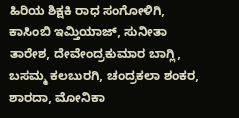ಹಿರಿಯ ಶಿಕ್ಷಕಿ ರಾಧ ಸಂಗೋಳಿಗಿ, ಕಾಸಿಂಬಿ ಇಮ್ತಿಯಾಜ್, ಸುನೀತಾ ತಾರೇಶ, ದೇವೇಂದ್ರಕುಮಾರ ಬಾಗ್ಲಿ, ಬಸಮ್ಮ ಕಲಬುರಗಿ, ಚಂದ್ರಕಲಾ ಶಂಕರ, ಶಾರದಾ, ಮೋನಿಕಾ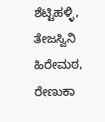ಶೆಟ್ಟಿಹಳ್ಳಿ, ತೇಜಸ್ವಿನಿ ಹಿರೇಮಠ, ರೇಣುಕಾ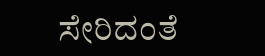ಸೇರಿದಂತೆ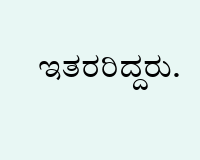ಇತರರಿದ್ದರು.